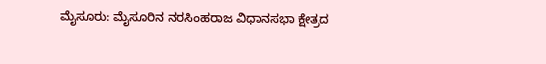ಮೈಸೂರು: ಮೈಸೂರಿನ ನರಸಿಂಹರಾಜ ವಿಧಾನಸಭಾ ಕ್ಷೇತ್ರದ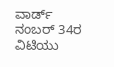ವಾರ್ಡ್ ನಂಬರ್ 34ರ ವಿಟಿಯು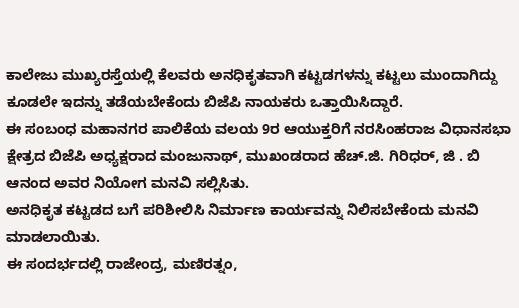ಕಾಲೇಜು ಮುಖ್ಯರಸ್ತೆಯಲ್ಲಿ ಕೆಲವರು ಅನಧಿಕೃತವಾಗಿ ಕಟ್ಟಡಗಳನ್ನು ಕಟ್ಟಲು ಮುಂದಾಗಿದ್ದು ಕೂಡಲೇ ಇದನ್ನು ತಡೆಯಬೇಕೆಂದು ಬಿಜೆಪಿ ನಾಯಕರು ಒತ್ತಾಯಿಸಿದ್ದಾರೆ.
ಈ ಸಂಬಂಧ ಮಹಾನಗರ ಪಾಲಿಕೆಯ ವಲಯ 9ರ ಆಯುಕ್ತರಿಗೆ ನರಸಿಂಹರಾಜ ವಿಧಾನಸಭಾ ಕ್ಷೇತ್ರದ ಬಿಜೆಪಿ ಅಧ್ಯಕ್ಷರಾದ ಮಂಜುನಾಥ್, ಮುಖಂಡರಾದ ಹೆಚ್.ಜಿ. ಗಿರಿಧರ್, ಜಿ . ಬಿ ಆನಂದ ಅವರ ನಿಯೋಗ ಮನವಿ ಸಲ್ಲಿಸಿತು.
ಅನಧಿಕೃತ ಕಟ್ಟಡದ ಬಗೆ ಪರಿಶೀಲಿಸಿ ನಿರ್ಮಾಣ ಕಾರ್ಯವನ್ನು ನಿಲಿಸಬೇಕೆಂದು ಮನವಿ ಮಾಡಲಾಯಿತು.
ಈ ಸಂದರ್ಭದಲ್ಲಿ ರಾಜೇಂದ್ರ, ಮಣಿರತ್ನಂ,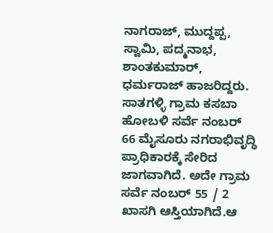ನಾಗರಾಜ್, ಮುದ್ದಪ್ಪ, ಸ್ವಾಮಿ, ಪದ್ಮನಾಭ, ಶಾಂತಕುಮಾರ್, ಧರ್ಮರಾಜ್ ಹಾಜರಿದ್ದರು.
ಸಾತಗಳ್ಳಿ ಗ್ರಾಮ ಕಸಬಾ ಹೋಬಳಿ ಸರ್ವೆ ನಂಬರ್ 66 ಮೈಸೂರು ನಗರಾಭಿವೃದ್ಧಿ ಪ್ರಾಧಿಕಾರಕ್ಕೆ ಸೇರಿದ ಜಾಗವಾಗಿದೆ. ಅದೇ ಗ್ರಾಮ ಸರ್ವೆ ನಂಬರ್ 55 / 2 ಖಾಸಗಿ ಆಸ್ತಿಯಾಗಿದೆ.ಆ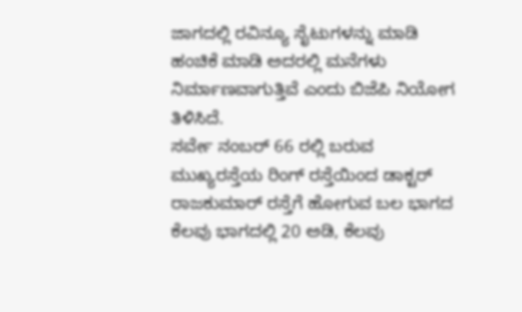ಜಾಗದಲ್ಲಿ ರವಿನ್ಯೂ ಸೈಟುಗಳನ್ನು ಮಾಡಿ ಹಂಚಿಕೆ ಮಾಡಿ ಅದರಲ್ಲಿ ಮನೆಗಳು ನಿರ್ಮಾಣವಾಗುತ್ತಿವೆ ಎಂದು ಬಿಜೆಪಿ ನಿಯೋಗ ತಿಳಿಸಿದೆ.
ಸರ್ವೇ ನಂಬರ್ 66 ರಲ್ಲಿ ಬರುವ ಮುಖ್ಯರಸ್ತೆಯ ರಿಂಗ್ ರಸ್ತೆಯಿಂದ ಡಾಕ್ಟರ್ ರಾಜಕುಮಾರ್ ರಸ್ತೆಗೆ ಹೋಗುವ ಬಲ ಭಾಗದ ಕೆಲವು ಭಾಗದಲ್ಲಿ 20 ಅಡಿ, ಕೆಲವು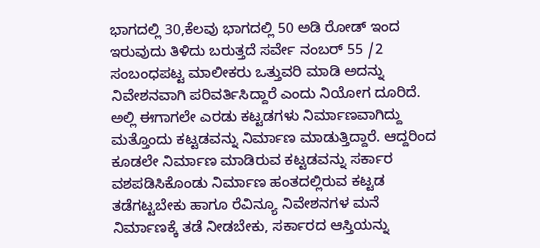ಭಾಗದಲ್ಲಿ 30,ಕೆಲವು ಭಾಗದಲ್ಲಿ 50 ಅಡಿ ರೋಡ್ ಇಂದ ಇರುವುದು ತಿಳಿದು ಬರುತ್ತದೆ ಸರ್ವೇ ನಂಬರ್ 55 /2 ಸಂಬಂಧಪಟ್ಟ ಮಾಲೀಕರು ಒತ್ತುವರಿ ಮಾಡಿ ಅದನ್ನು ನಿವೇಶನವಾಗಿ ಪರಿವರ್ತಿಸಿದ್ದಾರೆ ಎಂದು ನಿಯೋಗ ದೂರಿದೆ.
ಅಲ್ಲಿ ಈಗಾಗಲೇ ಎರಡು ಕಟ್ಟಡಗಳು ನಿರ್ಮಾಣವಾಗಿದ್ದು ಮತ್ತೊಂದು ಕಟ್ಟಡವನ್ನು ನಿರ್ಮಾಣ ಮಾಡುತ್ತಿದ್ದಾರೆ. ಆದ್ದರಿಂದ ಕೂಡಲೇ ನಿರ್ಮಾಣ ಮಾಡಿರುವ ಕಟ್ಟಡವನ್ನು ಸರ್ಕಾರ ವಶಪಡಿಸಿಕೊಂಡು ನಿರ್ಮಾಣ ಹಂತದಲ್ಲಿರುವ ಕಟ್ಟಡ ತಡೆಗಟ್ಟಬೇಕು ಹಾಗೂ ರೆವಿನ್ಯೂ ನಿವೇಶನಗಳ ಮನೆ ನಿರ್ಮಾಣಕ್ಕೆ ತಡೆ ನೀಡಬೇಕು, ಸರ್ಕಾರದ ಆಸ್ತಿಯನ್ನು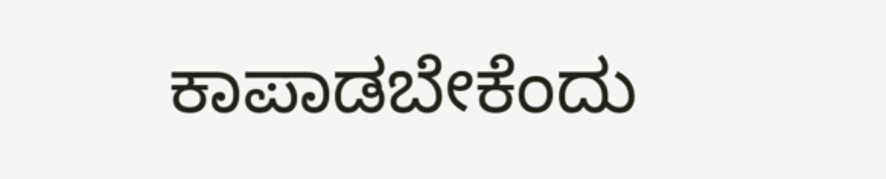ಕಾಪಾಡಬೇಕೆಂದು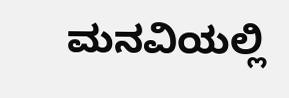ಮನವಿಯಲ್ಲಿ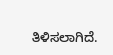ತಿಳಿಸಲಾಗಿದೆ.